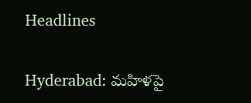Headlines

Hyderabad: మహిళపై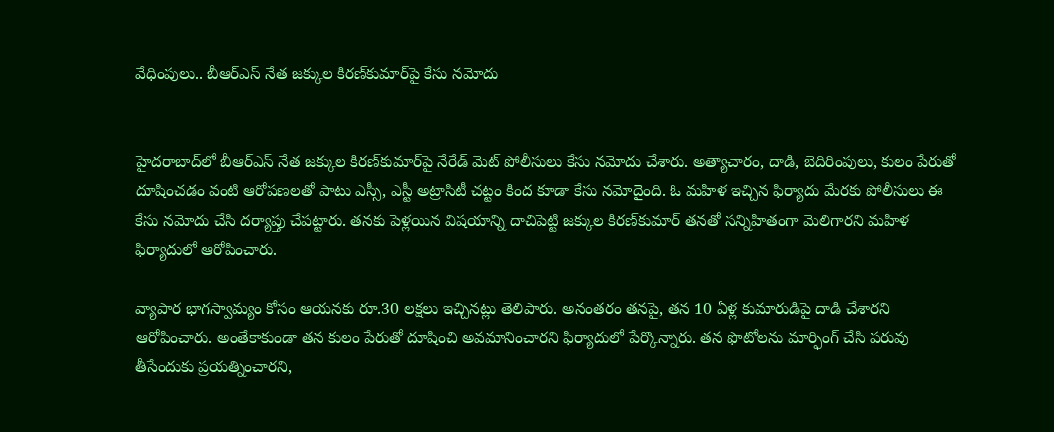వేధింపులు.. బీఆర్‌ఎస్ నేత జక్కుల కిరణ్‌కుమార్‌పై కేసు నమోదు


హైదరాబాద్‌లో బీఆర్‌ఎస్ నేత జక్కుల కిరణ్‌కుమార్‌పై నేరేడ్ మెట్ పోలీసులు కేసు నమోదు చేశారు. అత్యాచారం, దాడి, బెదిరింపులు, కులం పేరుతో దూషించడం వంటి ఆరోపణలతో పాటు ఎస్సీ, ఎస్టీ అట్రాసిటీ చట్టం కింద కూడా కేసు నమోదైంది. ఓ మహిళ ఇచ్చిన ఫిర్యాదు మేరకు పోలీసులు ఈ కేసు నమోదు చేసి దర్యాప్తు చేపట్టారు. తనకు పెళ్లయిన విషయాన్ని దాచిపెట్టి జక్కుల కిరణ్‌కుమార్ తనతో సన్నిహితంగా మెలిగారని మహిళ ఫిర్యాదులో ఆరోపించారు.

వ్యాపార భాగస్వామ్యం కోసం ఆయనకు రూ.30 లక్షలు ఇచ్చినట్లు తెలిపారు. అనంతరం తనపై, తన 10 ఏళ్ల కుమారుడిపై దాడి చేశారని ఆరోపించారు. అంతేకాకుండా తన కులం పేరుతో దూషించి అవమానించారని ఫిర్యాదులో పేర్కొన్నారు. తన ఫొటోలను మార్ఫింగ్ చేసి పరువు తీసేందుకు ప్రయత్నించారని,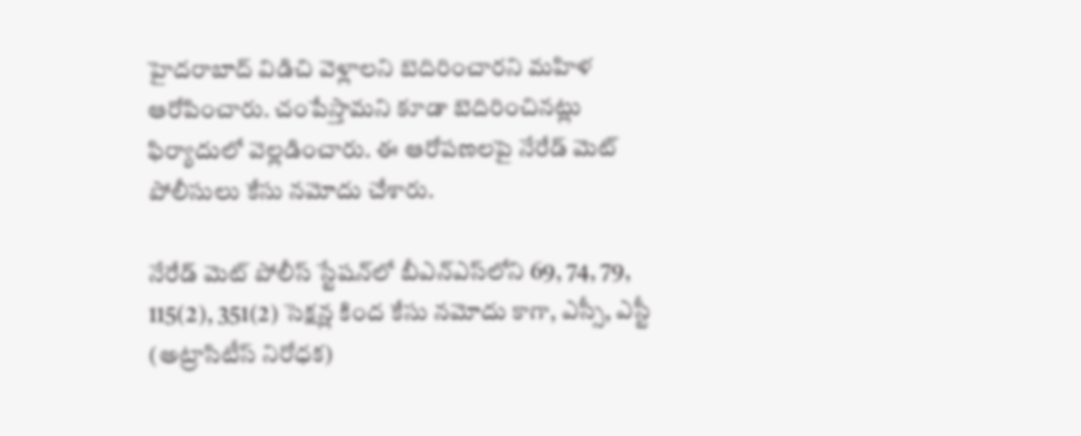హైదరాబాద్ విడిచి వెళ్లాలని బెదిరించారని మహిళ ఆరోపించారు. చంపేస్తామని కూడా బెదిరించినట్లు ఫిర్యాదులో వెల్లడించారు. ఈ ఆరోపణలపై నేరేడ్ మెట్ పోలీసులు కేసు నమోదు చేశారు.

నేరేడ్ మెట్ పోలీస్ స్టేషన్‌లో బీఎన్‌ఎస్‌లోని 69, 74, 79, 115(2), 351(2) సెక్షన్ల కింద కేసు నమోదు కాగా, ఎస్సీ, ఎస్టీ (అట్రాసిటీస్ నిరోధక)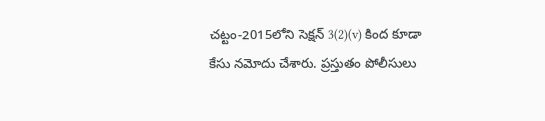చట్టం-2015లోని సెక్షన్ 3(2)(v) కింద కూడా కేసు నమోదు చేశారు. ప్రస్తుతం పోలీసులు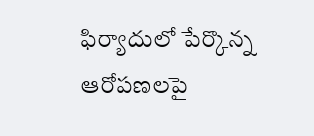ఫిర్యాదులో పేర్కొన్న ఆరోపణలపై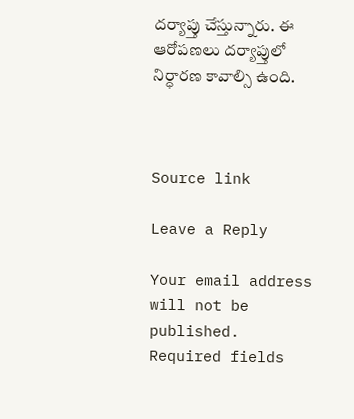దర్యాప్తు చేస్తున్నారు. ఈ ఆరోపణలు దర్యాప్తులో నిర్ధారణ కావాల్సి ఉంది.



Source link

Leave a Reply

Your email address will not be published. Required fields